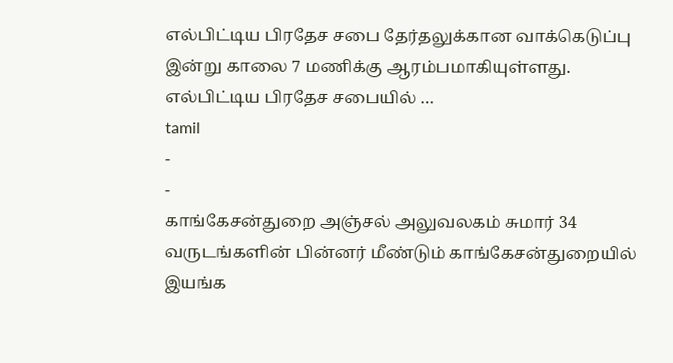எல்பிட்டிய பிரதேச சபை தேர்தலுக்கான வாக்கெடுப்பு இன்று காலை 7 மணிக்கு ஆரம்பமாகியுள்ளது. எல்பிட்டிய பிரதேச சபையில் …
tamil
-
-
காங்கேசன்துறை அஞ்சல் அலுவலகம் சுமார் 34 வருடங்களின் பின்னர் மீண்டும் காங்கேசன்துறையில் இயங்க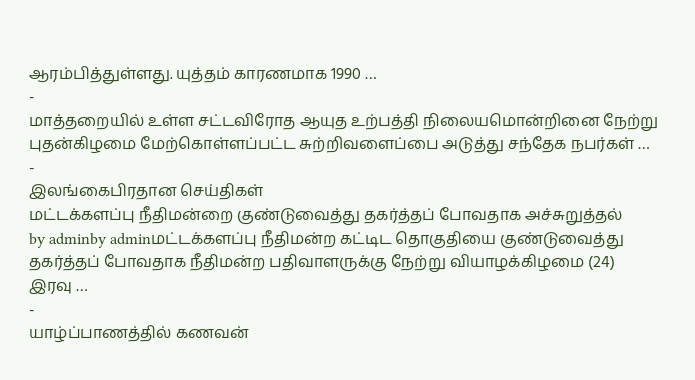ஆரம்பித்துள்ளது. யுத்தம் காரணமாக 1990 …
-
மாத்தறையில் உள்ள சட்டவிரோத ஆயுத உற்பத்தி நிலையமொன்றினை நேற்று புதன்கிழமை மேற்கொள்ளப்பட்ட சுற்றிவளைப்பை அடுத்து சந்தேக நபர்கள் …
-
இலங்கைபிரதான செய்திகள்
மட்டக்களப்பு நீதிமன்றை குண்டுவைத்து தகர்த்தப் போவதாக அச்சுறுத்தல்
by adminby adminமட்டக்களப்பு நீதிமன்ற கட்டிட தொகுதியை குண்டுவைத்து தகர்த்தப் போவதாக நீதிமன்ற பதிவாளருக்கு நேற்று வியாழக்கிழமை (24) இரவு …
-
யாழ்ப்பாணத்தில் கணவன்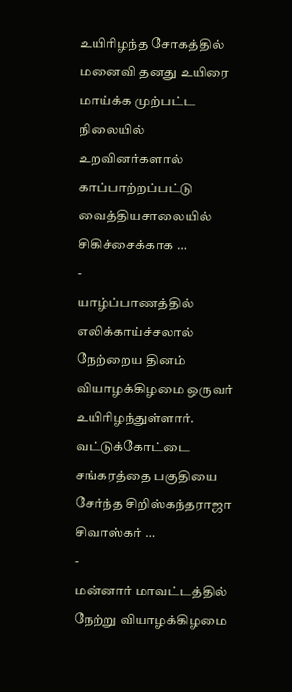உயிரிழந்த சோகத்தில் மனைவி தனது உயிரை மாய்க்க முற்பட்ட நிலையில் உறவினர்களால் காப்பாற்றப்பட்டு வைத்தியசாலையில் சிகிச்சைக்காக …
-
யாழ்ப்பாணத்தில் எலிக்காய்ச்சலால் நேற்றைய தினம் வியாழக்கிழமை ஒருவர் உயிரிழந்துள்ளார். வட்டுக்கோட்டை சங்கரத்தை பகுதியை சேர்ந்த சிறிஸ்கந்தராஜா சிவாஸ்கர் …
-
மன்னார் மாவட்டத்தில் நேற்று வியாழக்கிழமை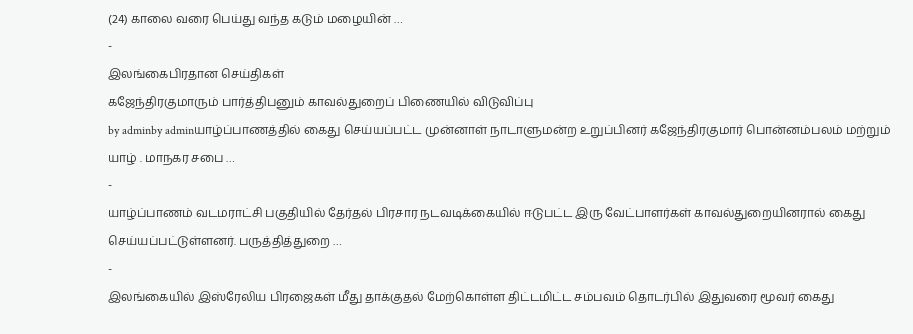(24) காலை வரை பெய்து வந்த கடும் மழையின் …
-
இலங்கைபிரதான செய்திகள்
கஜேந்திரகுமாரும் பார்த்திபனும் காவல்துறைப் பிணையில் விடுவிப்பு
by adminby adminயாழ்ப்பாணத்தில் கைது செய்யப்பட்ட முன்னாள் நாடாளுமன்ற உறுப்பினர் கஜேந்திரகுமார் பொன்னம்பலம் மற்றும் யாழ் . மாநகர சபை …
-
யாழ்ப்பாணம் வடமராட்சி பகுதியில் தேர்தல் பிரசார நடவடிக்கையில் ஈடுபட்ட இரு வேட்பாளர்கள் காவல்துறையினரால் கைது செய்யப்பட்டுள்ளனர். பருத்தித்துறை …
-
இலங்கையில் இஸ்ரேலிய பிரஜைகள் மீது தாக்குதல் மேற்கொள்ள திட்டமிட்ட சம்பவம் தொடர்பில் இதுவரை மூவர் கைது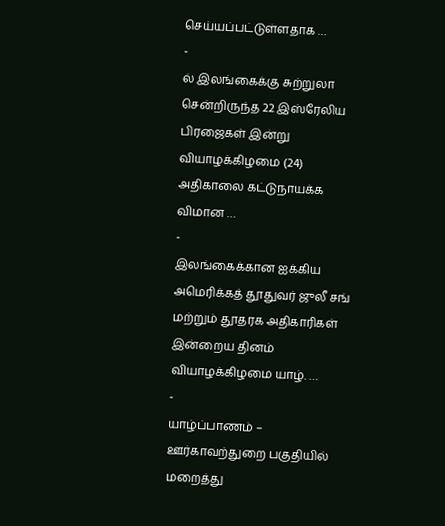செய்யப்பட்டுள்ளதாக …
-
ல் இலங்கைக்கு சுற்றுலா சென்றிருந்த 22 இஸ்ரேலிய பிரஜைகள் இன்று வியாழக்கிழமை (24) அதிகாலை கட்டுநாயக்க விமான …
-
இலங்கைக்கான ஐக்கிய அமெரிக்கத் தூதுவர் ஜுலீ சங் மற்றும் தூதரக அதிகாரிகள் இன்றைய தினம் வியாழக்கிழமை யாழ். …
-
யாழ்ப்பாணம் – ஊர்காவற்துறை பகுதியில் மறைத்து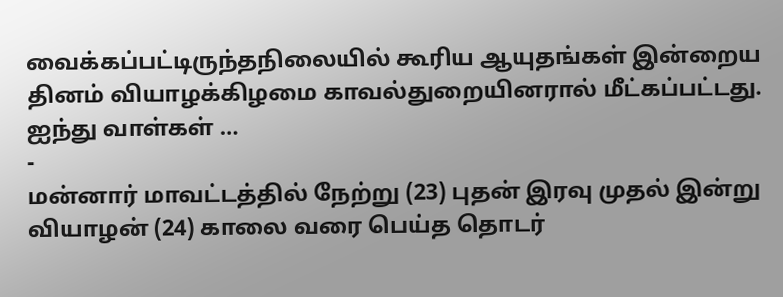வைக்கப்பட்டிருந்தநிலையில் கூரிய ஆயுதங்கள் இன்றைய தினம் வியாழக்கிழமை காவல்துறையினரால் மீட்கப்பட்டது. ஐந்து வாள்கள் …
-
மன்னார் மாவட்டத்தில் நேற்று (23) புதன் இரவு முதல் இன்று வியாழன் (24) காலை வரை பெய்த தொடர்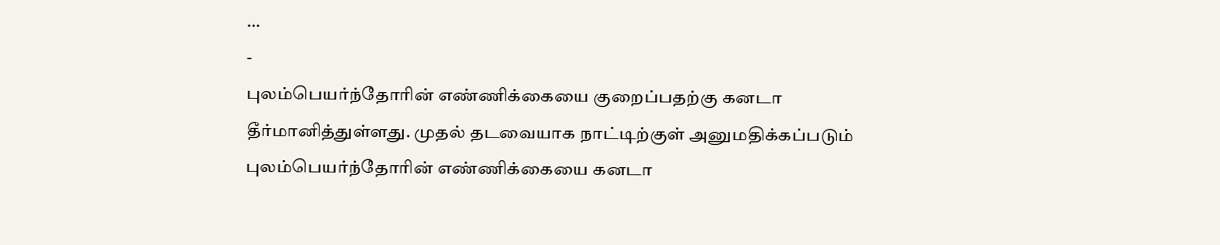…
-
புலம்பெயர்ந்தோரின் எண்ணிக்கையை குறைப்பதற்கு கனடா தீர்மானித்துள்ளது. முதல் தடவையாக நாட்டிற்குள் அனுமதிக்கப்படும் புலம்பெயர்ந்தோரின் எண்ணிக்கையை கனடா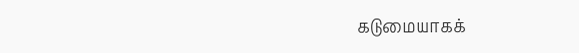கடுமையாகக்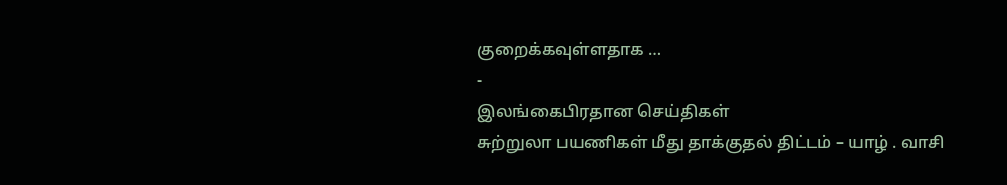குறைக்கவுள்ளதாக …
-
இலங்கைபிரதான செய்திகள்
சுற்றுலா பயணிகள் மீது தாக்குதல் திட்டம் – யாழ் . வாசி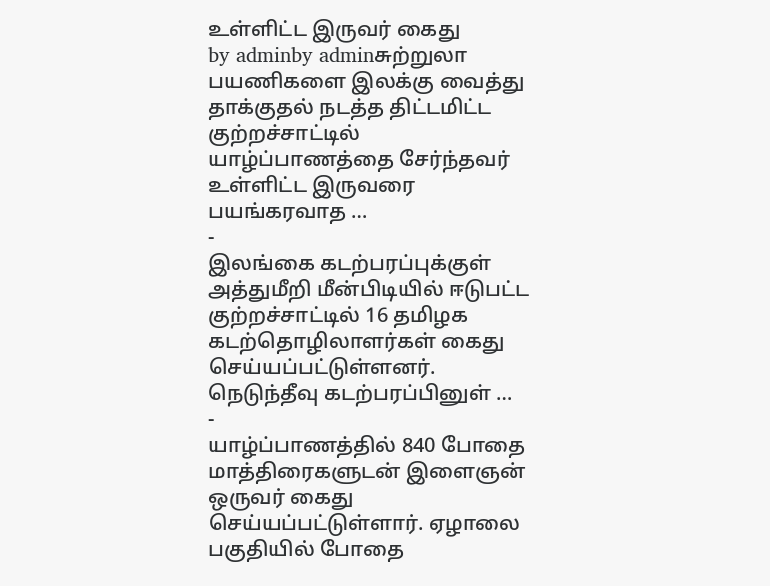உள்ளிட்ட இருவர் கைது
by adminby adminசுற்றுலா பயணிகளை இலக்கு வைத்து தாக்குதல் நடத்த திட்டமிட்ட குற்றச்சாட்டில் யாழ்ப்பாணத்தை சேர்ந்தவர் உள்ளிட்ட இருவரை பயங்கரவாத …
-
இலங்கை கடற்பரப்புக்குள் அத்துமீறி மீன்பிடியில் ஈடுபட்ட குற்றச்சாட்டில் 16 தமிழக கடற்தொழிலாளர்கள் கைது செய்யப்பட்டுள்ளனர். நெடுந்தீவு கடற்பரப்பினுள் …
-
யாழ்ப்பாணத்தில் 840 போதை மாத்திரைகளுடன் இளைஞன் ஒருவர் கைது செய்யப்பட்டுள்ளார். ஏழாலை பகுதியில் போதை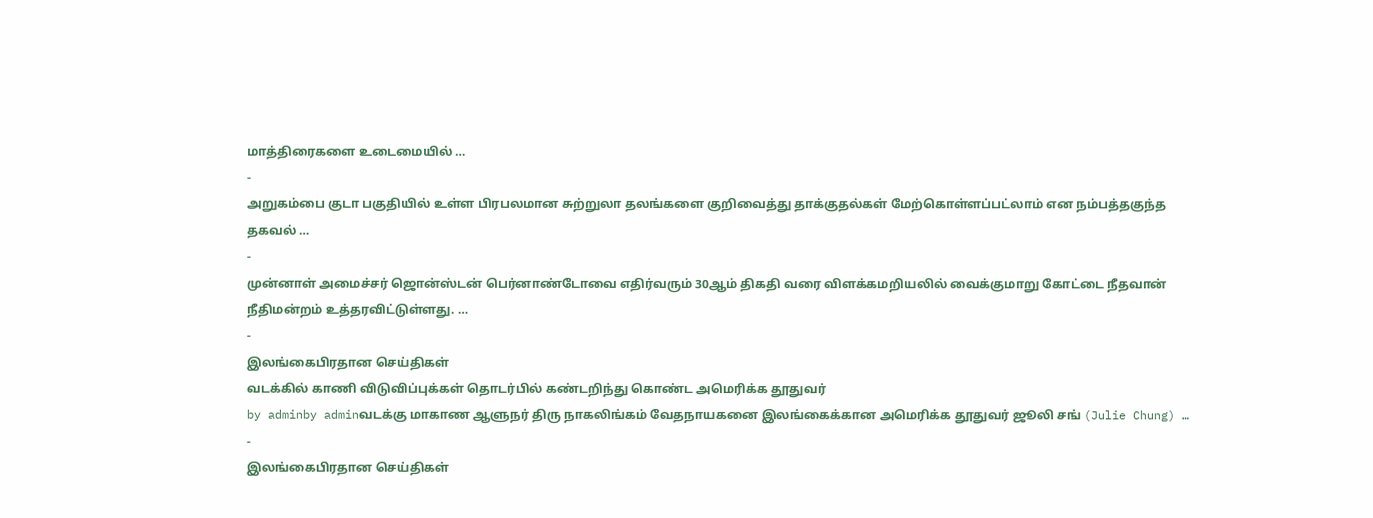மாத்திரைகளை உடைமையில் …
-
அறுகம்பை குடா பகுதியில் உள்ள பிரபலமான சுற்றுலா தலங்களை குறிவைத்து தாக்குதல்கள் மேற்கொள்ளப்பட்லாம் என நம்பத்தகுந்த தகவல் …
-
முன்னாள் அமைச்சர் ஜொன்ஸ்டன் பெர்னாண்டோவை எதிர்வரும் 30ஆம் திகதி வரை விளக்கமறியலில் வைக்குமாறு கோட்டை நீதவான் நீதிமன்றம் உத்தரவிட்டுள்ளது. …
-
இலங்கைபிரதான செய்திகள்
வடக்கில் காணி விடுவிப்புக்கள் தொடர்பில் கண்டறிந்து கொண்ட அமெரிக்க தூதுவர்
by adminby adminவடக்கு மாகாண ஆளுநர் திரு நாகலிங்கம் வேதநாயகனை இலங்கைக்கான அமெரிக்க தூதுவர் ஜூலி சங் (Julie Chung) …
-
இலங்கைபிரதான செய்திகள்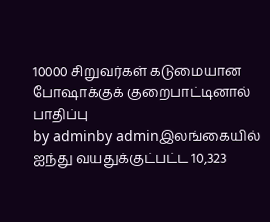10000 சிறுவர்கள் கடுமையான போஷாக்குக் குறைபாட்டினால் பாதிப்பு
by adminby adminஇலங்கையில் ஐந்து வயதுக்குட்பட்ட 10,323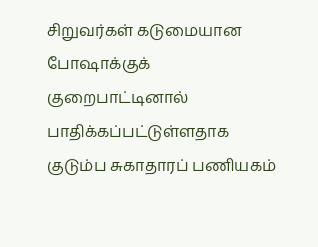சிறுவர்கள் கடுமையான போஷாக்குக் குறைபாட்டினால் பாதிக்கப்பட்டுள்ளதாக குடும்ப சுகாதாரப் பணியகம்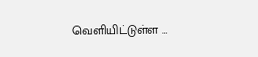வெளியிட்டுள்ள …